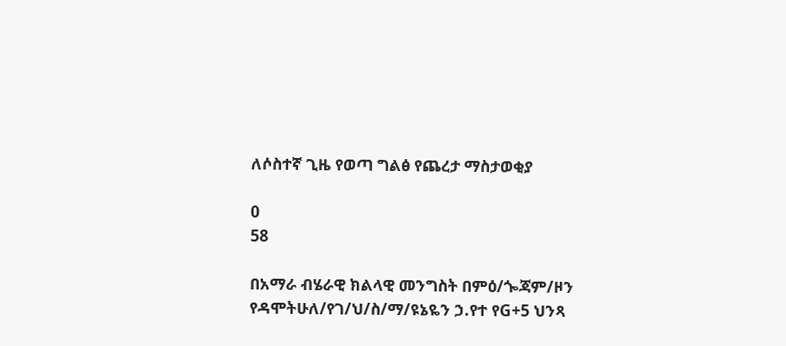ለሶስተኛ ጊዜ የወጣ ግልፅ የጨረታ ማስታወቂያ

0
58

በአማራ ብሄራዊ ክልላዊ መንግስት በምዕ/ጐጃም/ዞን የዳሞትሁለ/የገ/ህ/ስ/ማ/ዩኔዬን ኃ.የተ የG+5 ህንጻ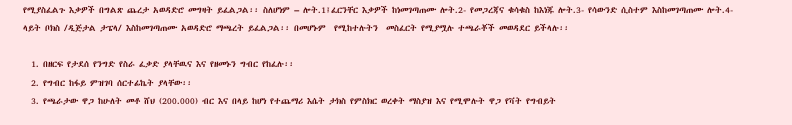የሚያስፈልጉ እቃዎች በግልጽ ጨረታ አወዳድሮ መግዛት ይፈልጋል፡፡ ስለሆነም – ሎት.1፤ፈርንቸር እቃዎች ከነመገጣጠሙ ሎት.2- የመጋረጃና ቁሳቁስ ከእነጁ ሎት.3- የሳውንድ ሲስተም እስከመገጣጠሙ ሎት.4- ላይት ቦክስ /ዲጅታል ታፔላ/ እስከመገጣጠሙ አወዳድሮ ማጫረት ይፈልጋል፡፡ በመሆኑም  የሚከተሉትን  መስፈርት የሚያሟሉ ተጫራቾች መወዳደር ይችላሉ፡፡

  1. በዘርፍ የታደሰ የንግድ የስራ ፈቃድ ያላቸዉና እና የዘመኑን ግብር የከፈሉ፡፡
  2. የግብር ከፋይ ምዝገባ ሰርተፊኬት ያላቸው፡፡
  3. የጫራታው ዋጋ ከሁለት መቶ ሸህ (200.000) ብር እና በላይ ከሆነ የተጨማሪ እሴት ታክስ የምስክር ወረቀት ማስያዝ እና የሚሞሉት ዋጋ የቫት የግብይት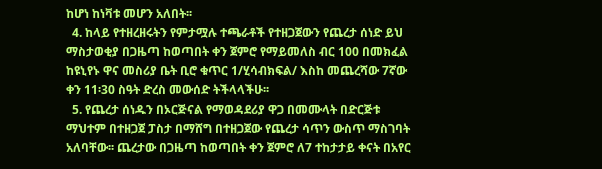ከሆነ ከነቫቱ መሆን አለበት፡፡
  4. ከላይ የተዘረዘሩትን የምታሟሉ ተጫራቶች የተዘጋጀውን የጨረታ ሰነድ ይህ ማስታወቂያ በጋዜጣ ከወጣበት ቀን ጀምሮ የማይመለስ ብር 100 በመክፈል ከዩኒየኑ ዋና መስሪያ ቤት ቢሮ ቁጥር 1/ሂሳብክፍል/ እስከ መጨረሻው 7ኛው ቀን 11፡30 ስዓት ድረስ መውሰድ ትችላላችሁ፡፡
  5. የጨረታ ሰነዱን በኦርጅናል የማወዳደሪያ ዋጋ በመሙላት በድርጅቱ ማህተም በተዘጋጀ ፓስታ በማሸግ በተዘጋጀው የጨረታ ሳጥን ውስጥ ማስገባት አለባቸው፡፡ ጨረታው በጋዜጣ ከወጣበት ቀን ጀምሮ ለ7 ተከታታይ ቀናት በአየር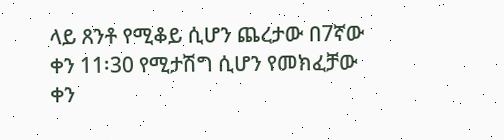ላይ ጸንቶ የሚቆይ ሲሆን ጨረታው በ7ኛው ቀን 11፡30 የሚታሽግ ሲሆን የመክፈቻው ቀን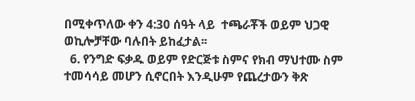በሚቀጥለው ቀን 4:30 ሰዓት ላይ  ተጫራቾች ወይም ህጋዊ ወኪሎቻቸው ባሉበት ይከፈታል፡፡
  6. የንግድ ፍቃዱ ወይም የድርጅቱ ስምና የክብ ማህተሙ ስም ተመሳሳይ መሆን ሲኖርበት እንዲሁም የጨረታውን ቅጽ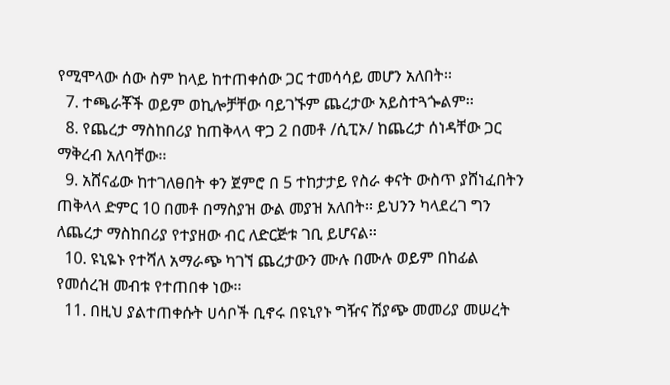የሚሞላው ሰው ስም ከላይ ከተጠቀሰው ጋር ተመሳሳይ መሆን አለበት፡፡
  7. ተጫራቾች ወይም ወኪሎቻቸው ባይገኙም ጨረታው አይስተጓጐልም፡፡
  8. የጨረታ ማስከበሪያ ከጠቅላላ ዋጋ 2 በመቶ /ሲፒኦ/ ከጨረታ ሰነዳቸው ጋር ማቅረብ አለባቸው፡፡
  9. አሸናፊው ከተገለፀበት ቀን ጀምሮ በ 5 ተከታታይ የስራ ቀናት ውስጥ ያሸነፈበትን ጠቅላላ ድምር 10 በመቶ በማስያዝ ውል መያዝ አለበት፡፡ ይህንን ካላደረገ ግን ለጨረታ ማስከበሪያ የተያዘው ብር ለድርጅቱ ገቢ ይሆናል፡፡
  10. ዩኒዬኑ የተሻለ አማራጭ ካገኘ ጨረታውን ሙሉ በሙሉ ወይም በከፊል የመሰረዝ መብቱ የተጠበቀ ነው፡፡
  11. በዚህ ያልተጠቀሱት ሀሳቦች ቢኖሩ በዩኒየኑ ግዥና ሽያጭ መመሪያ መሠረት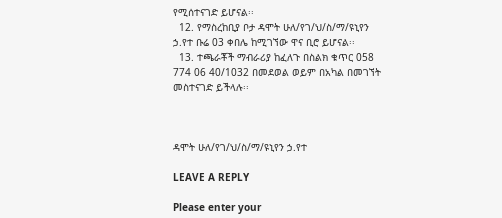የሚሰተናገድ ይሆናል፡፡
  12. የማስረከቢያ ቦታ ዳሞት ሁለ/የገ/ህ/ስ/ማ/ዩኒየን ኃ.የተ ቡሬ 03 ቀበሌ ከሚገኘው ዋና ቢሮ ይሆናል፡፡
  13. ተጫራቾች ማብራሪያ ከፈለጉ በስልክ ቁጥር 058 774 06 40/1032 በመደወል ወይም በአካል በመገኘት መስተናገድ ይችላሉ፡፡



ዳሞት ሁለ/የገ/ህ/ስ/ማ/ዩኒየን ኃ.የተ

LEAVE A REPLY

Please enter your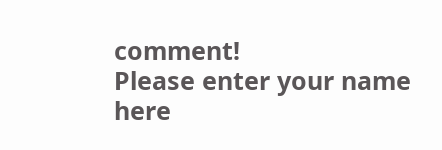comment!
Please enter your name here